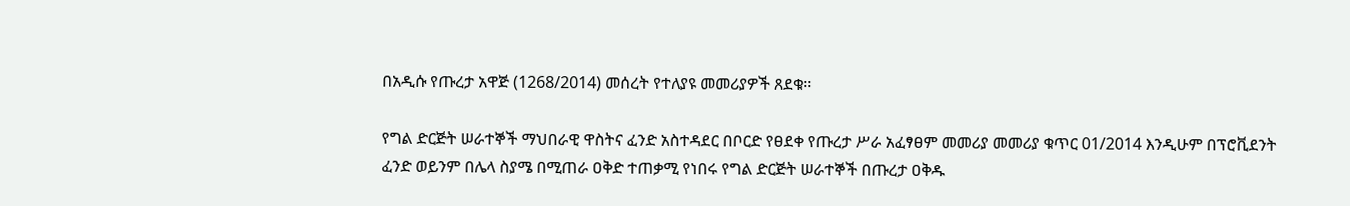በአዲሱ የጡረታ አዋጅ (1268/2014) መሰረት የተለያዩ መመሪያዎች ጸደቁ፡፡

የግል ድርጅት ሠራተኞች ማህበራዊ ዋስትና ፈንድ አስተዳደር በቦርድ የፀደቀ የጡረታ ሥራ አፈፃፀም መመሪያ መመሪያ ቁጥር 01/2014 እንዲሁም በፕሮቪደንት ፈንድ ወይንም በሌላ ስያሜ በሚጠራ ዐቅድ ተጠቃሚ የነበሩ የግል ድርጅት ሠራተኞች በጡረታ ዐቅዱ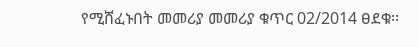የሚሸፈኑበት መመሪያ መመሪያ ቁጥር 02/2014 ፀደቁ፡፡